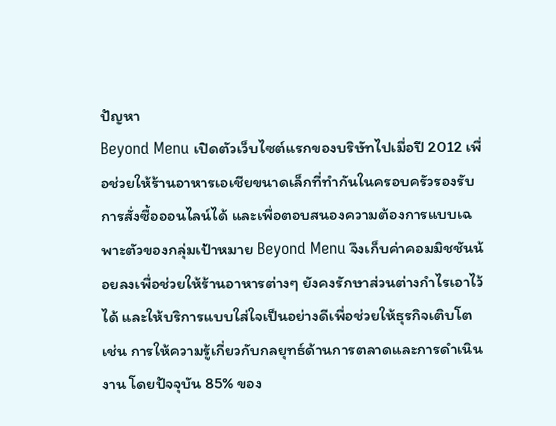ปัญหา
Beyond Menu เปิดตัวเว็บไซต์แรกของบริษัทไปเมื่อปี 2012 เพื่อช่วยให้ร้านอาหารเอเชียขนาดเล็กที่ทำกันในครอบครัวรองรับการสั่งซื้อออนไลน์ได้ และเพื่อตอบสนองความต้องการแบบเฉพาะตัวของกลุ่มเป้าหมาย Beyond Menu จึงเก็บค่าคอมมิชชันน้อยลงเพื่อช่วยให้ร้านอาหารต่างๆ ยังคงรักษาส่วนต่างกำไรเอาไว้ได้ และให้บริการแบบใส่ใจเป็นอย่างดีเพื่อช่วยให้ธุรกิจเติบโต เช่น การให้ความรู้เกี่ยวกับกลยุทธ์ด้านการตลาดและการดำเนินงาน โดยปัจจุบัน 85% ของ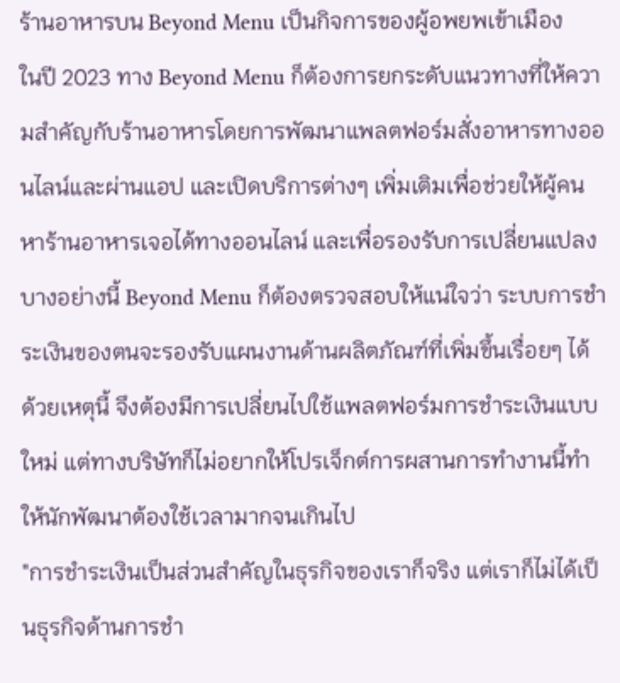ร้านอาหารบน Beyond Menu เป็นกิจการของผู้อพยพเข้าเมือง
ในปี 2023 ทาง Beyond Menu ก็ต้องการยกระดับแนวทางที่ให้ความสำคัญกับร้านอาหารโดยการพัฒนาแพลตฟอร์มสั่งอาหารทางออนไลน์และผ่านแอป และเปิดบริการต่างๆ เพิ่มเติมเพื่อช่วยให้ผู้คนหาร้านอาหารเจอได้ทางออนไลน์ และเพื่อรองรับการเปลี่ยนแปลงบางอย่างนี้ Beyond Menu ก็ต้องตรวจสอบให้แน่ใจว่า ระบบการชำระเงินของตนจะรองรับแผนงานด้านผลิตภัณฑ์ที่เพิ่มขึ้นเรื่อยๆ ได้ ด้วยเหตุนี้ จึงต้องมีการเปลี่ยนไปใช้แพลตฟอร์มการชำระเงินแบบใหม่ แต่ทางบริษัทก็ไม่อยากให้โปรเจ็กต์การผสานการทำงานนี้ทำให้นักพัฒนาต้องใช้เวลามากจนเกินไป
"การชำระเงินเป็นส่วนสำคัญในธุรกิจของเราก็จริง แต่เราก็ไม่ได้เป็นธุรกิจด้านการชำ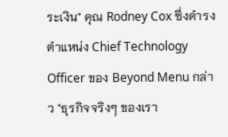ระเงิน" คุณ Rodney Cox ซึ่งดำรงตำแหน่ง Chief Technology Officer ของ Beyond Menu กล่าว "ธุรกิจจริงๆ ของเรา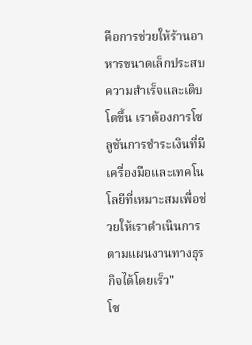คือการช่วยให้ร้านอาหารขนาดเล็กประสบความสำเร็จและเติบโตขึ้น เราต้องการโซลูชันการชำระเงินที่มีเครื่องมือและเทคโนโลยีที่เหมาะสมเพื่อช่วยให้เราดำเนินการตามแผนงานทางธุรกิจได้โดยเร็ว"
โซ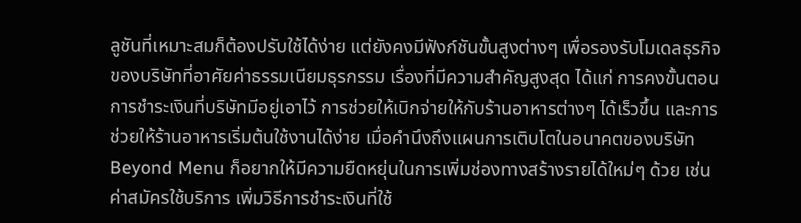ลูชันที่เหมาะสมก็ต้องปรับใช้ได้ง่าย แต่ยังคงมีฟังก์ชันขั้นสูงต่างๆ เพื่อรองรับโมเดลธุรกิจของบริษัทที่อาศัยค่าธรรมเนียมธุรกรรม เรื่องที่มีความสำคัญสูงสุด ได้แก่ การคงขั้นตอนการชำระเงินที่บริษัทมีอยู่เอาไว้ การช่วยให้เบิกจ่ายให้กับร้านอาหารต่างๆ ได้เร็วขึ้น และการช่วยให้ร้านอาหารเริ่มต้นใช้งานได้ง่าย เมื่อคำนึงถึงแผนการเติบโตในอนาคตของบริษัท Beyond Menu ก็อยากให้มีความยืดหยุ่นในการเพิ่มช่องทางสร้างรายได้ใหม่ๆ ด้วย เช่น ค่าสมัครใช้บริการ เพิ่มวิธีการชำระเงินที่ใช้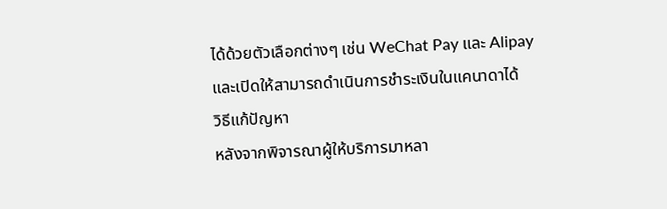ได้ด้วยตัวเลือกต่างๆ เช่น WeChat Pay และ Alipay และเปิดให้สามารถดำเนินการชำระเงินในแคนาดาได้
วิธีแก้ปัญหา
หลังจากพิจารณาผู้ให้บริการมาหลา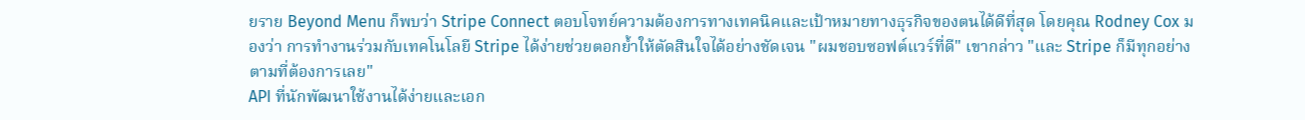ยราย Beyond Menu ก็พบว่า Stripe Connect ตอบโจทย์ความต้องการทางเทคนิคและเป้าหมายทางธุรกิจของตนได้ดีที่สุด โดยคุณ Rodney Cox มองว่า การทำงานร่วมกับเทคโนโลยี Stripe ได้ง่ายช่วยตอกย้ำให้ตัดสินใจได้อย่างชัดเจน "ผมชอบซอฟต์แวร์ที่ดี" เขากล่าว "และ Stripe ก็มีทุกอย่างตามที่ต้องการเลย"
API ที่นักพัฒนาใช้งานได้ง่ายและเอก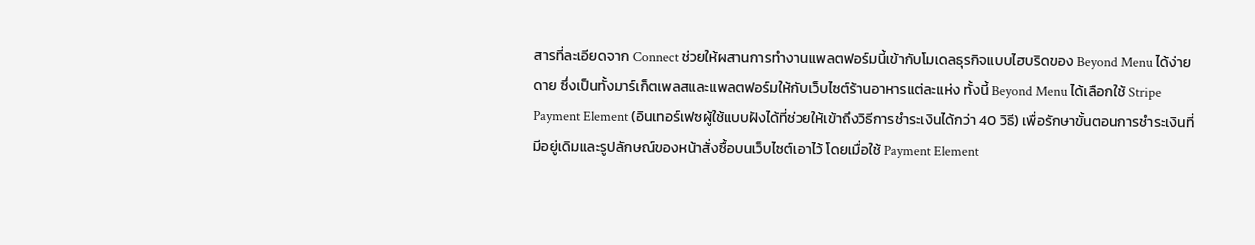สารที่ละเอียดจาก Connect ช่วยให้ผสานการทำงานแพลตฟอร์มนี้เข้ากับโมเดลธุรกิจแบบไฮบริดของ Beyond Menu ได้ง่ายดาย ซึ่งเป็นทั้งมาร์เก็ตเพลสและแพลตฟอร์มให้กับเว็บไซต์ร้านอาหารแต่ละแห่ง ทั้งนี้ Beyond Menu ได้เลือกใช้ Stripe Payment Element (อินเทอร์เฟซผู้ใช้แบบฝังได้ที่ช่วยให้เข้าถึงวิธีการชำระเงินได้กว่า 40 วิธี) เพื่อรักษาขั้นตอนการชำระเงินที่มีอยู่เดิมและรูปลักษณ์ของหน้าสั่งซื้อบนเว็บไซต์เอาไว้ โดยเมื่อใช้ Payment Element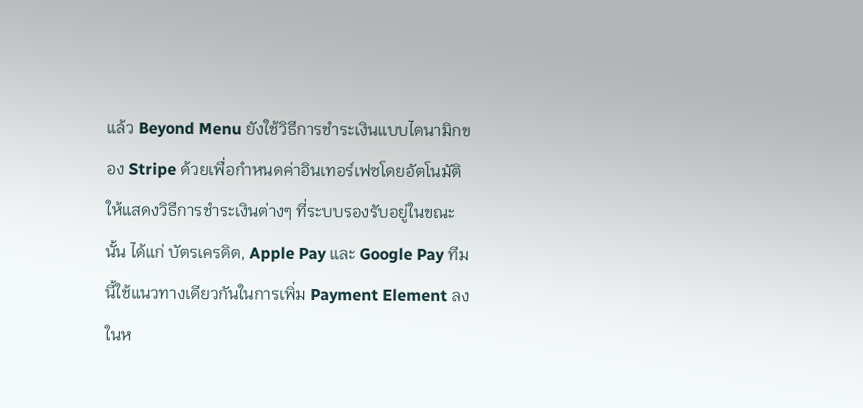แล้ว Beyond Menu ยังใช้วิธีการชำระเงินแบบไดนามิกของ Stripe ด้วยเพื่อกำหนดค่าอินเทอร์เฟซโดยอัตโนมัติให้แสดงวิธีการชำระเงินต่างๆ ที่ระบบรองรับอยู่ในขณะนั้น ได้แก่ บัตรเครดิต, Apple Pay และ Google Pay ทีมนี้ใช้แนวทางเดียวกันในการเพิ่ม Payment Element ลงในห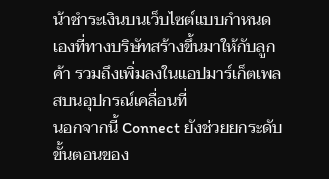น้าชำระเงินบนเว็บไซต์แบบกำหนดเองที่ทางบริษัทสร้างขึ้นมาให้กับลูกค้า รวมถึงเพิ่มลงในแอปมาร์เก็ตเพลสบนอุปกรณ์เคลื่อนที่
นอกจากนี้ Connect ยังช่วยยกระดับขั้นตอนของ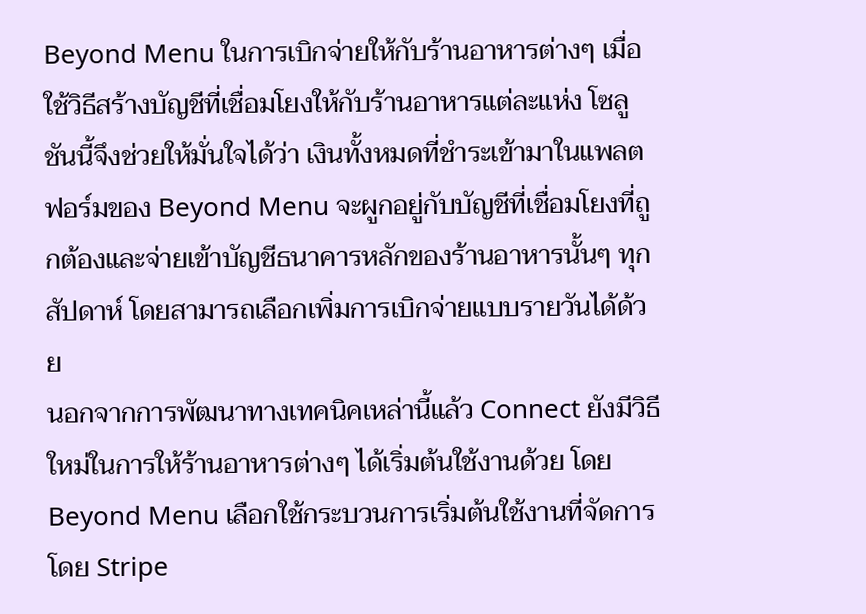Beyond Menu ในการเบิกจ่ายให้กับร้านอาหารต่างๆ เมื่อใช้วิธีสร้างบัญชีที่เชื่อมโยงให้กับร้านอาหารแต่ละแห่ง โซลูชันนี้จึงช่วยให้มั่นใจได้ว่า เงินทั้งหมดที่ชำระเข้ามาในแพลตฟอร์มของ Beyond Menu จะผูกอยู่กับบัญชีที่เชื่อมโยงที่ถูกต้องและจ่ายเข้าบัญชีธนาคารหลักของร้านอาหารนั้นๆ ทุกสัปดาห์ โดยสามารถเลือกเพิ่มการเบิกจ่ายแบบรายวันได้ด้วย
นอกจากการพัฒนาทางเทคนิคเหล่านี้แล้ว Connect ยังมีวิธีใหม่ในการให้ร้านอาหารต่างๆ ได้เริ่มต้นใช้งานด้วย โดย Beyond Menu เลือกใช้กระบวนการเริ่มต้นใช้งานที่จัดการโดย Stripe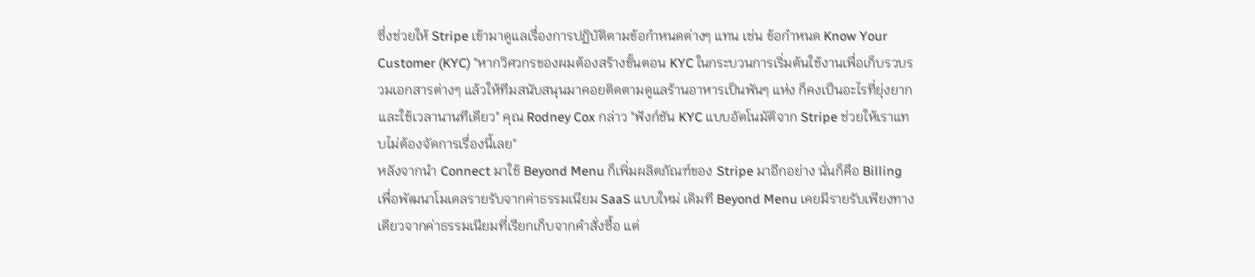ซึ่งช่วยให้ Stripe เข้ามาดูแลเรื่องการปฏิบัติตามข้อกำหนดต่างๆ แทน เช่น ข้อกำหนด Know Your Customer (KYC) "หากวิศวกรของผมต้องสร้างขั้นตอน KYC ในกระบวนการเริ่มต้นใช้งานเพื่อเก็บรวบรวมเอกสารต่างๆ แล้วให้ทีมสนับสนุนมาคอยติดตามดูแลร้านอาหารเป็นพันๆ แห่ง ก็คงเป็นอะไรที่ยุ่งยากและใช้เวลานานทีเดียว" คุณ Rodney Cox กล่าว "ฟังก์ชัน KYC แบบอัตโนมัติจาก Stripe ช่วยให้เราแทบไม่ต้องจัดการเรื่องนี้เลย"
หลังจากนำ Connect มาใช้ Beyond Menu ก็เพิ่มผลิตภัณฑ์ของ Stripe มาอีกอย่าง นั่นก็คือ Billing เพื่อพัฒนาโมเดลรายรับจากค่าธรรมเนียม SaaS แบบใหม่ เดิมที Beyond Menu เคยมีรายรับเพียงทางเดียวจากค่าธรรมเนียมที่เรียกเก็บจากคำสั่งซื้อ แต่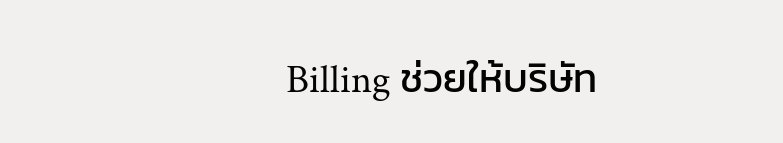Billing ช่วยให้บริษัท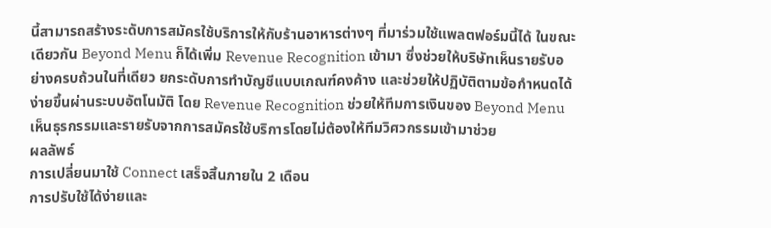นี้สามารถสร้างระดับการสมัครใช้บริการให้กับร้านอาหารต่างๆ ที่มาร่วมใช้แพลตฟอร์มนี้ได้ ในขณะเดียวกัน Beyond Menu ก็ได้เพิ่ม Revenue Recognition เข้ามา ซึ่งช่วยให้บริษัทเห็นรายรับอย่างครบถ้วนในที่เดียว ยกระดับการทำบัญชีแบบเกณฑ์คงค้าง และช่วยให้ปฏิบัติตามข้อกำหนดได้ง่ายขึ้นผ่านระบบอัตโนมัติ โดย Revenue Recognition ช่วยให้ทีมการเงินของ Beyond Menu เห็นธุรกรรมและรายรับจากการสมัครใช้บริการโดยไม่ต้องให้ทีมวิศวกรรมเข้ามาช่วย
ผลลัพธ์
การเปลี่ยนมาใช้ Connect เสร็จสิ้นภายใน 2 เดือน
การปรับใช้ได้ง่ายและ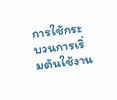การใช้กระบวนการเริ่มต้นใช้งาน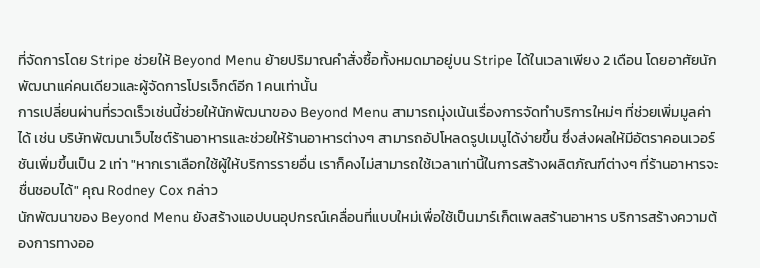ที่จัดการโดย Stripe ช่วยให้ Beyond Menu ย้ายปริมาณคำสั่งซื้อทั้งหมดมาอยู่บน Stripe ได้ในเวลาเพียง 2 เดือน โดยอาศัยนักพัฒนาแค่คนเดียวและผู้จัดการโปรเจ็กต์อีก 1 คนเท่านั้น
การเปลี่ยนผ่านที่รวดเร็วเช่นนี้ช่วยให้นักพัฒนาของ Beyond Menu สามารถมุ่งเน้นเรื่องการจัดทำบริการใหม่ๆ ที่ช่วยเพิ่มมูลค่าได้ เช่น บริษัทพัฒนาเว็บไซต์ร้านอาหารและช่วยให้ร้านอาหารต่างๆ สามารถอัปโหลดรูปเมนูได้ง่ายขึ้น ซึ่งส่งผลให้มีอัตราคอนเวอร์ชันเพิ่มขึ้นเป็น 2 เท่า "หากเราเลือกใช้ผู้ให้บริการรายอื่น เราก็คงไม่สามารถใช้เวลาเท่านี้ในการสร้างผลิตภัณฑ์ต่างๆ ที่ร้านอาหารจะชื่นชอบได้" คุณ Rodney Cox กล่าว
นักพัฒนาของ Beyond Menu ยังสร้างแอปบนอุปกรณ์เคลื่อนที่แบบใหม่เพื่อใช้เป็นมาร์เก็ตเพลสร้านอาหาร บริการสร้างความต้องการทางออ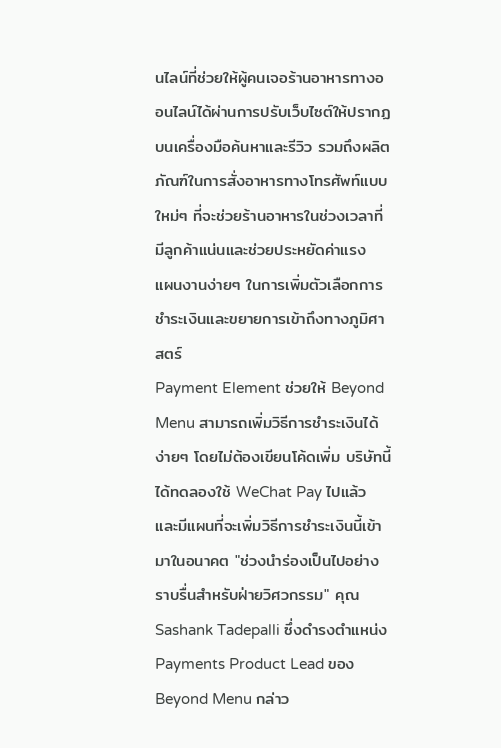นไลน์ที่ช่วยให้ผู้คนเจอร้านอาหารทางออนไลน์ได้ผ่านการปรับเว็บไซต์ให้ปรากฏบนเครื่องมือค้นหาและรีวิว รวมถึงผลิตภัณฑ์ในการสั่งอาหารทางโทรศัพท์แบบใหม่ๆ ที่จะช่วยร้านอาหารในช่วงเวลาที่มีลูกค้าแน่นและช่วยประหยัดค่าแรง
แผนงานง่ายๆ ในการเพิ่มตัวเลือกการชำระเงินและขยายการเข้าถึงทางภูมิศาสตร์
Payment Element ช่วยให้ Beyond Menu สามารถเพิ่มวิธีการชำระเงินได้ง่ายๆ โดยไม่ต้องเขียนโค้ดเพิ่ม บริษัทนี้ได้ทดลองใช้ WeChat Pay ไปแล้วและมีแผนที่จะเพิ่มวิธีการชำระเงินนี้เข้ามาในอนาคต "ช่วงนำร่องเป็นไปอย่างราบรื่นสำหรับฝ่ายวิศวกรรม" คุณ Sashank Tadepalli ซึ่งดำรงตำแหน่ง Payments Product Lead ของ Beyond Menu กล่าว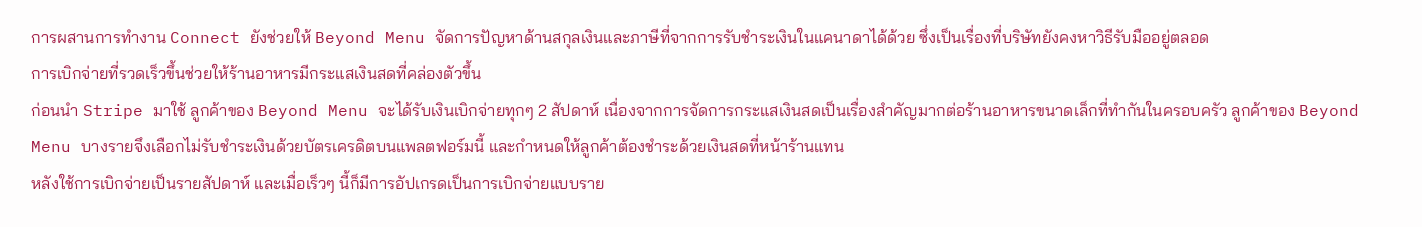การผสานการทำงาน Connect ยังช่วยให้ Beyond Menu จัดการปัญหาด้านสกุลเงินและภาษีที่จากการรับชำระเงินในแคนาดาได้ด้วย ซึ่งเป็นเรื่องที่บริษัทยังคงหาวิธีรับมืออยู่ตลอด
การเบิกจ่ายที่รวดเร็วขึ้นช่วยให้ร้านอาหารมีกระแสเงินสดที่คล่องตัวขึ้น
ก่อนนำ Stripe มาใช้ ลูกค้าของ Beyond Menu จะได้รับเงินเบิกจ่ายทุกๆ 2 สัปดาห์ เนื่องจากการจัดการกระแสเงินสดเป็นเรื่องสำคัญมากต่อร้านอาหารขนาดเล็กที่ทำกันในครอบครัว ลูกค้าของ Beyond Menu บางรายจึงเลือกไม่รับชำระเงินด้วยบัตรเครดิตบนแพลตฟอร์มนี้ และกำหนดให้ลูกค้าต้องชำระด้วยเงินสดที่หน้าร้านแทน
หลังใช้การเบิกจ่ายเป็นรายสัปดาห์ และเมื่อเร็วๆ นี้ก็มีการอัปเกรดเป็นการเบิกจ่ายแบบราย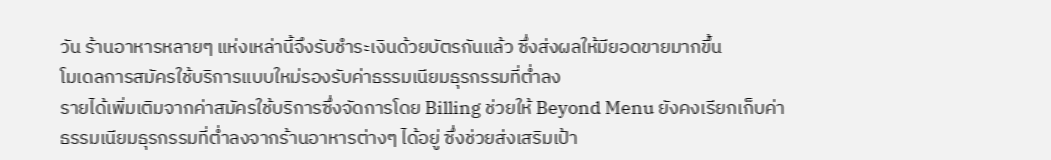วัน ร้านอาหารหลายๆ แห่งเหล่านี้จึงรับชำระเงินด้วยบัตรกันแล้ว ซึ่งส่งผลให้มียอดขายมากขึ้น
โมเดลการสมัครใช้บริการแบบใหม่รองรับค่าธรรมเนียมธุรกรรมที่ต่ำลง
รายได้เพิ่มเติมจากค่าสมัครใช้บริการซึ่งจัดการโดย Billing ช่วยให้ Beyond Menu ยังคงเรียกเก็บค่าธรรมเนียมธุรกรรมที่ต่ำลงจากร้านอาหารต่างๆ ได้อยู่ ซึ่งช่วยส่งเสริมเป้า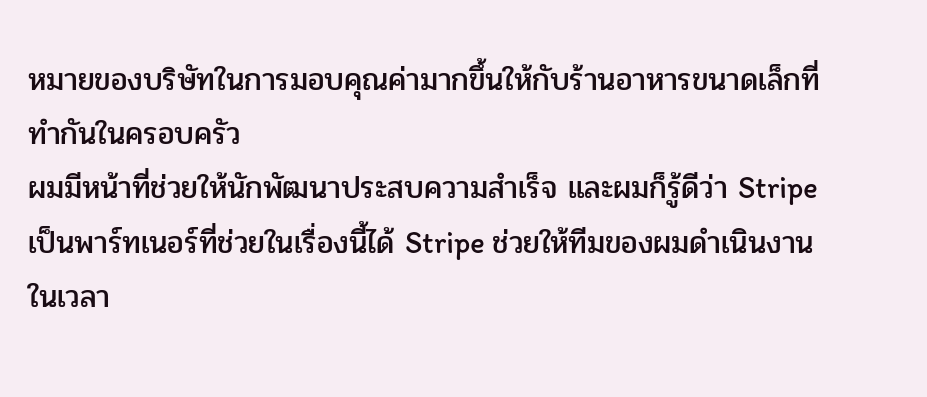หมายของบริษัทในการมอบคุณค่ามากขึ้นให้กับร้านอาหารขนาดเล็กที่ทำกันในครอบครัว
ผมมีหน้าที่ช่วยให้นักพัฒนาประสบความสำเร็จ และผมก็รู้ดีว่า Stripe เป็นพาร์ทเนอร์ที่ช่วยในเรื่องนี้ได้ Stripe ช่วยให้ทีมของผมดำเนินงานในเวลา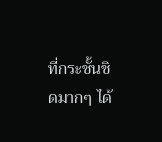ที่กระชั้นชิดมากๆ ได้